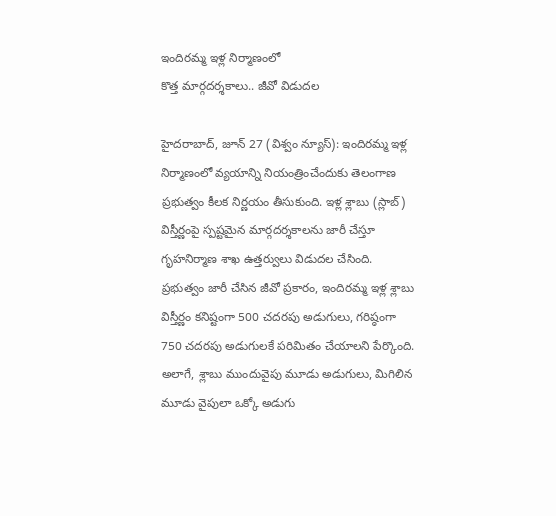ఇందిరమ్మ ఇళ్ల నిర్మాణంలో
కొత్త మార్గదర్శకాలు.. జీవో విడుదల

హైదరాబాద్, జూన్ 27 (విశ్వం న్యూస్): ఇందిరమ్మ ఇళ్ల నిర్మాణంలో వ్యయాన్ని నియంత్రించేందుకు తెలంగాణ ప్రభుత్వం కీలక నిర్ణయం తీసుకుంది. ఇళ్ల శ్లాబు (స్లాబ్) విస్తీర్ణంపై స్పష్టమైన మార్గదర్శకాలను జారీ చేస్తూ గృహనిర్మాణ శాఖ ఉత్తర్వులు విడుదల చేసింది.
ప్రభుత్వం జారీ చేసిన జీవో ప్రకారం, ఇందిరమ్మ ఇళ్ల శ్లాబు విస్తీర్ణం కనిష్టంగా 500 చదరపు అడుగులు, గరిష్ఠంగా 750 చదరపు అడుగులకే పరిమితం చేయాలని పేర్కొంది. అలాగే, శ్లాబు ముందువైపు మూడు అడుగులు, మిగిలిన మూడు వైపులా ఒక్కో అడుగు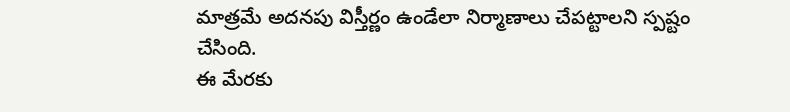మాత్రమే అదనపు విస్తీర్ణం ఉండేలా నిర్మాణాలు చేపట్టాలని స్పష్టం చేసింది.
ఈ మేరకు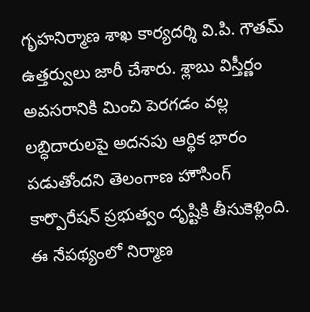గృహనిర్మాణ శాఖ కార్యదర్శి వి.పి. గౌతమ్ ఉత్తర్వులు జారీ చేశారు. శ్లాబు విస్తీర్ణం అవసరానికి మించి పెరగడం వల్ల లబ్ధిదారులపై అదనపు ఆర్థిక భారం పడుతోందని తెలంగాణ హౌసింగ్ కార్పొరేషన్ ప్రభుత్వం దృష్టికి తీసుకెళ్లింది.
ఈ నేపథ్యంలో నిర్మాణ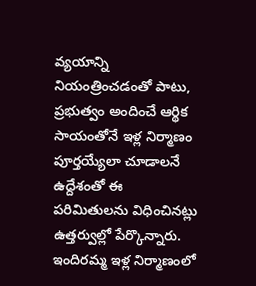వ్యయాన్ని నియంత్రించడంతో పాటు, ప్రభుత్వం అందించే ఆర్థిక సాయంతోనే ఇళ్ల నిర్మాణం పూర్తయ్యేలా చూడాలనే ఉద్దేశంతో ఈ పరిమితులను విధించినట్లు ఉత్తర్వుల్లో పేర్కొన్నారు. ఇందిరమ్మ ఇళ్ల నిర్మాణంలో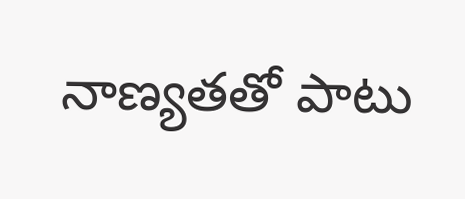నాణ్యతతో పాటు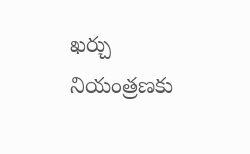ఖర్చు నియంత్రణకు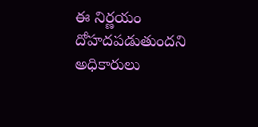ఈ నిర్ణయం దోహదపడుతుందని అధికారులు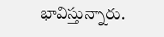భావిస్తున్నారు.